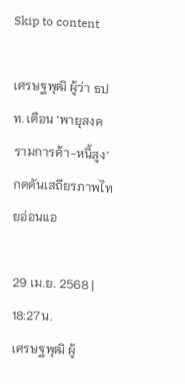Skip to content

เศรษฐพุฒิ ผู้ว่า ธปท. เตือน ‘พายุสงครามการค้า-หนี้สูง’ กดดันเสถียรภาพไทยอ่อนแอ

29 เม.ย. 2568 | 18:27น.
เศรษฐพุฒิ ผู้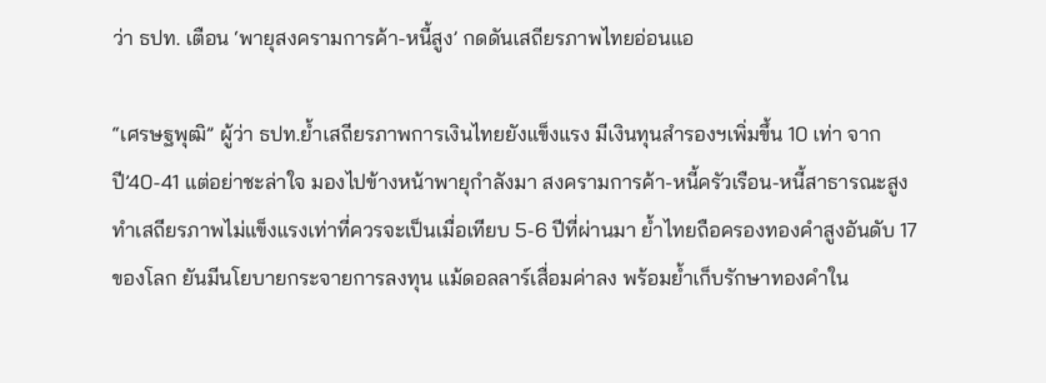ว่า ธปท. เตือน ‘พายุสงครามการค้า-หนี้สูง’ กดดันเสถียรภาพไทยอ่อนแอ

“เศรษฐพุฒิ” ผู้ว่า ธปท.ย้ำเสถียรภาพการเงินไทยยังแข็งแรง มีเงินทุนสำรองฯเพิ่มขึ้น 10 เท่า จากปี’40-41 แต่อย่าชะล่าใจ มองไปข้างหน้าพายุกำลังมา สงครามการค้า-หนี้ครัวเรือน-หนี้สาธารณะสูง ทำเสถียรภาพไม่แข็งแรงเท่าที่ควรจะเป็นเมื่อเทียบ 5-6 ปีที่ผ่านมา ย้ำไทยถือครองทองคำสูงอันดับ 17 ของโลก ยันมีนโยบายกระจายการลงทุน แม้ดอลลาร์เสื่อมค่าลง พร้อมย้ำเก็บรักษาทองคำใน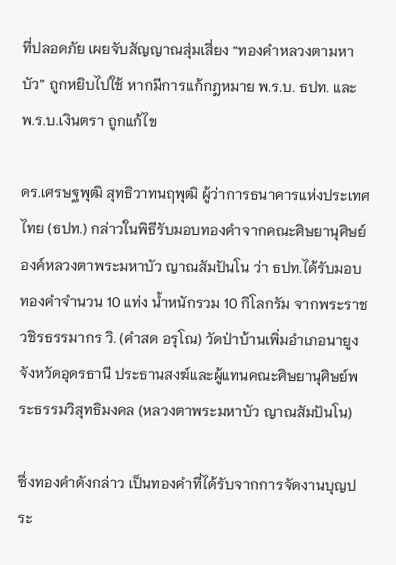ที่ปลอดภัย เผยจับสัญญาณสุ่มเสี่ยง “ทองคำหลวงตามหาบัว” ถูกหยิบไปใช้ หากมีการแก้กฎหมาย พ.ร.บ. ธปท. และ พ.ร.บ.เงินตรา ถูกแก้ไข

ดร.เศรษฐพุฒิ สุทธิวาทนฤพุฒิ ผู้ว่าการธนาคารแห่งประเทศไทย (ธปท.) กล่าวในพิธีรับมอบทองคำจากคณะศิษยานุศิษย์องค์หลวงตาพระมหาบัว ญาณสัมปันโน ว่า ธปท.ได้รับมอบทองคำจำนวน 10 แท่ง น้ำหนักรวม 10 กิโลกรัม จากพระราชวชิรธรรมากร วิ. (คำสด อรุโณ) วัดป่าบ้านเพิ่มอำเภอนายูง จังหวัดอุดรธานี ประธานสงฆ์และผู้แทนคณะศิษยานุศิษย์พระธรรมวิสุทธิมงคล (หลวงตาพระมหาบัว ญาณสัมปันโน)

ซึ่งทองคำดังกล่าว เป็นทองคำที่ได้รับจากการจัดงานบุญประ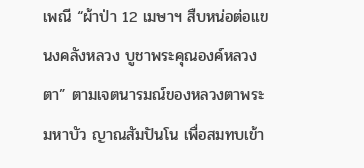เพณี “ผ้าป่า 12 เมษาฯ สืบหน่อต่อแขนงคลังหลวง บูชาพระคุณองค์หลวงตา” ตามเจตนารมณ์ของหลวงตาพระมหาบัว ญาณสัมปันโน เพื่อสมทบเข้า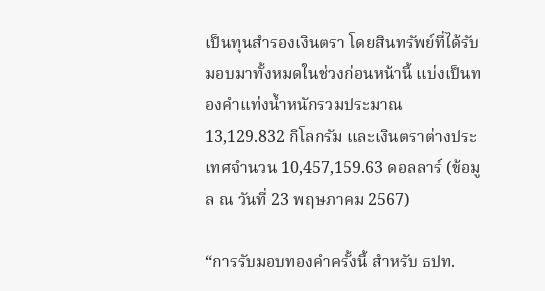เป็นทุนสำรองเงินตรา โดยสินทรัพย์ที่ได้รับมอบมาทั้งหมดในช่วงก่อนหน้านี้ แบ่งเป็นทองคำแท่งน้ำหนักรวมประมาณ 13,129.832 กิโลกรัม และเงินตราต่างประเทศจำนวน 10,457,159.63 ดอลลาร์ (ข้อมูล ณ วันที่ 23 พฤษภาคม 2567)

“การรับมอบทองคำครั้งนี้ สำหรับ ธปท.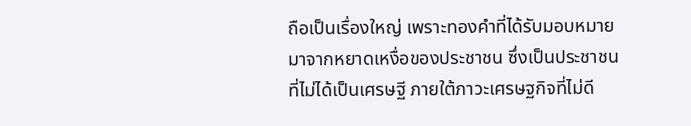ถือเป็นเรื่องใหญ่ เพราะทองคำที่ได้รับมอบหมายมาจากหยาดเหงื่อของประชาชน ซึ่งเป็นประชาชนที่ไม่ได้เป็นเศรษฐี ภายใต้ภาวะเศรษฐกิจที่ไม่ดี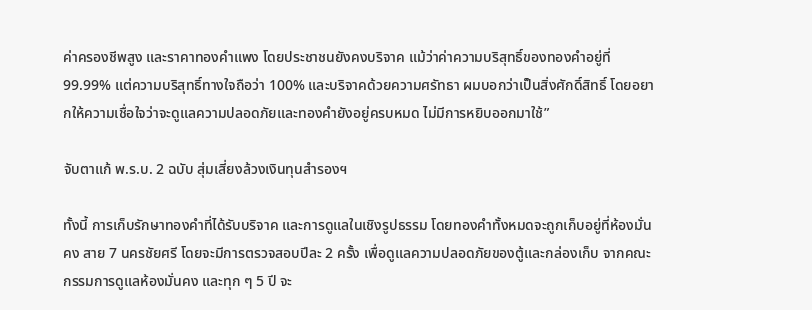ค่าครองชีพสูง และราคาทองคำแพง โดยประชาชนยังคงบริจาค แม้ว่าค่าความบริสุทธิ์ของทองคำอยู่ที่ 99.99% แต่ความบริสุทธิ์ทางใจถือว่า 100% และบริจาคด้วยความศรัทธา ผมบอกว่าเป็นสิ่งศักดิ์สิทธิ์ โดยอยากให้ความเชื่อใจว่าจะดูแลความปลอดภัยและทองคำยังอยู่ครบหมด ไม่มีการหยิบออกมาใช้”

จับตาแก้ พ.ร.บ. 2 ฉบับ สุ่มเสี่ยงล้วงเงินทุนสำรองฯ

ทั้งนี้ การเก็บรักษาทองคำที่ได้รับบริจาค และการดูแลในเชิงรูปธรรม โดยทองคำทั้งหมดจะถูกเก็บอยู่ที่ห้องมั่นคง สาย 7 นครชัยศรี โดยจะมีการตรวจสอบปีละ 2 ครั้ง เพื่อดูแลความปลอดภัยของตู้และกล่องเก็บ จากคณะกรรมการดูแลห้องมั่นคง และทุก ๆ 5 ปี จะ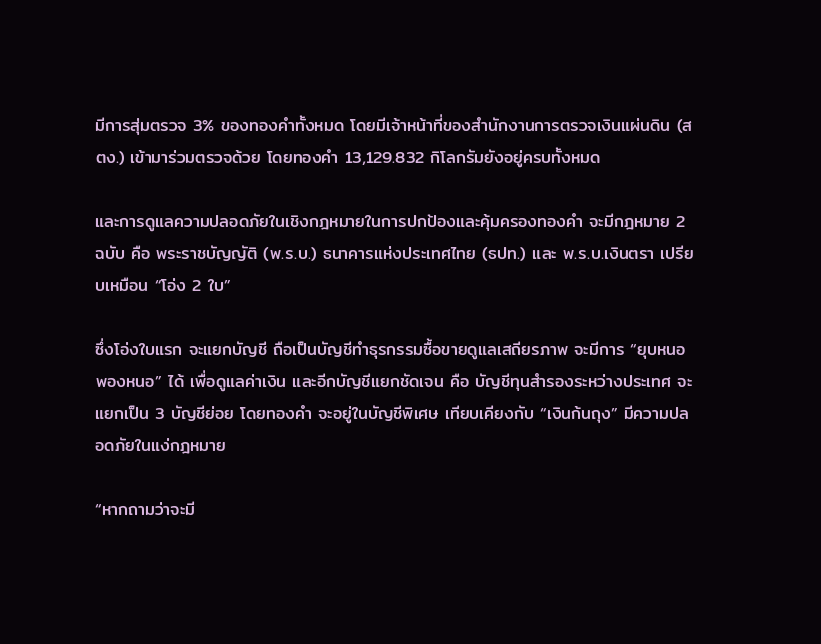มีการสุ่มตรวจ 3% ของทองคำทั้งหมด โดยมีเจ้าหน้าที่ของสำนักงานการตรวจเงินแผ่นดิน (สตง.) เข้ามาร่วมตรวจด้วย โดยทองคำ 13,129.832 กิโลกรัมยังอยู่ครบทั้งหมด

และการดูแลความปลอดภัยในเชิงกฎหมายในการปกป้องและคุ้มครองทองคำ จะมีกฎหมาย 2 ฉบับ คือ พระราชบัญญัติ (พ.ร.บ.) ธนาคารแห่งประเทศไทย (ธปท.) และ พ.ร.บ.เงินตรา เปรียบเหมือน “โอ่ง 2 ใบ”

ซึ่งโอ่งใบแรก จะแยกบัญชี ถือเป็นบัญชีทำธุรกรรมซื้อขายดูแลเสถียรภาพ จะมีการ “ยุบหนอพองหนอ” ได้ เพื่อดูแลค่าเงิน และอีกบัญชีแยกชัดเจน คือ บัญชีทุนสำรองระหว่างประเทศ จะแยกเป็น 3 บัญชีย่อย โดยทองคำ จะอยู่ในบัญชีพิเศษ เทียบเคียงกับ “เงินก้นถุง” มีความปลอดภัยในแง่กฎหมาย

“หากถามว่าจะมี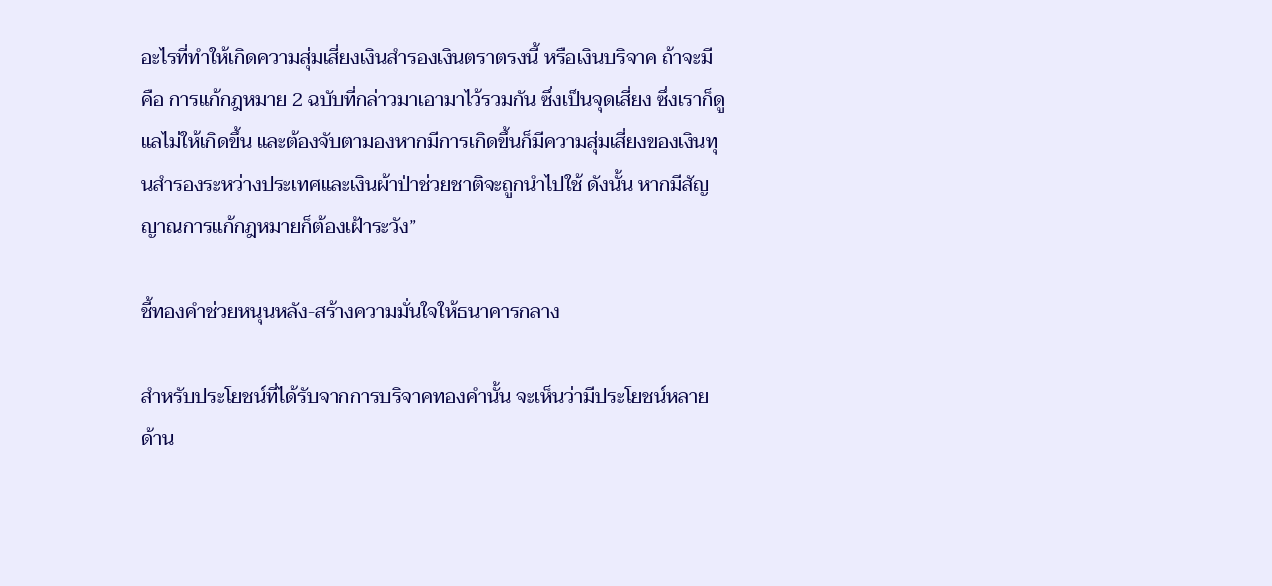อะไรที่ทำให้เกิดความสุ่มเสี่ยงเงินสำรองเงินตราตรงนี้ หรือเงินบริจาค ถ้าจะมี คือ การแก้กฎหมาย 2 ฉบับที่กล่าวมาเอามาไว้รวมกัน ซึ่งเป็นจุดเสี่ยง ซึ่งเราก็ดูแลไม่ให้เกิดขึ้น และต้องจับตามองหากมีการเกิดขึ้นก็มีความสุ่มเสี่ยงของเงินทุนสำรองระหว่างประเทศและเงินผ้าป่าช่วยชาติจะถูกนำไปใช้ ดังนั้น หากมีสัญญาณการแก้กฎหมายก็ต้องเฝ้าระวัง”

ชี้ทองคำช่วยหนุนหลัง-สร้างความมั่นใจให้ธนาคารกลาง

สำหรับประโยชน์ที่ได้รับจากการบริจาคทองคำนั้น จะเห็นว่ามีประโยชน์หลายด้าน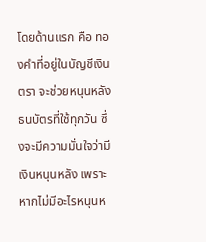โดยด้านแรก คือ ทองคำที่อยู่ในบัญชีเงินตรา จะช่วยหนุนหลังธนบัตรที่ใช้ทุกวัน ซึ่งจะมีความมั่นใจว่ามีเงินหนุนหลัง เพราะหากไม่มีอะไรหนุนห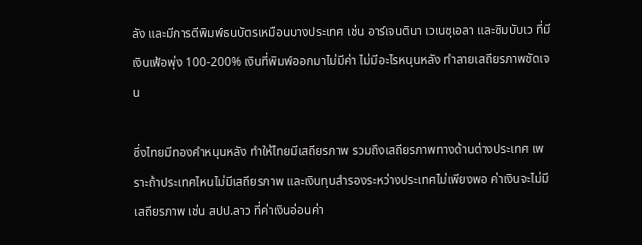ลัง และมีการตีพิมพ์ธนบัตรเหมือนบางประเทศ เช่น อาร์เจนตินา เวเนซุเอลา และซิมบับเว ที่มีเงินเฟ้อพุ่ง 100-200% เงินที่พิมพ์ออกมาไม่มีค่า ไม่มีอะไรหนุนหลัง ทำลายเสถียรภาพชัดเจน

ซึ่งไทยมีทองคำหนุนหลัง ทำให้ไทยมีเสถียรภาพ รวมถึงเสถียรภาพทางด้านต่างประเทศ เพราะถ้าประเทศไหนไม่มีเสถียรภาพ และเงินทุนสำรองระหว่างประเทศไม่เพียงพอ ค่าเงินจะไม่มีเสถียรภาพ เช่น สปป.ลาว ที่ค่าเงินอ่อนค่า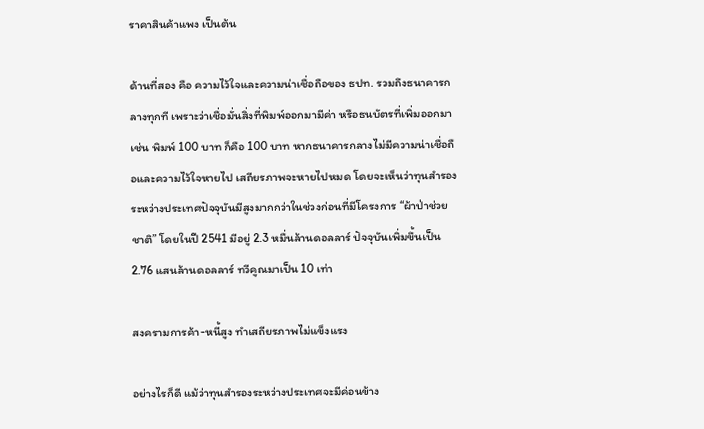ราคาสินค้าแพง เป็นต้น

ด้านที่สอง คือ ความไว้ใจและความน่าเชื่อถือของ ธปท. รวมถึงธนาคารกลางทุกที เพราะว่าเชื่อมั่นสิ่งที่พิมพ์ออกมามีค่า หรือธนบัตรที่เพิ่มออกมา เช่น พิมพ์ 100 บาท ก็คือ 100 บาท หากธนาคารกลางไม่มีความน่าเชื่อถือและความไว้ใจหายไป เสถียรภาพจะหายไปหมด โดยจะเห็นว่าทุนสำรองระหว่างประเทศปัจจุบันมีสูงมากกว่าในช่วงก่อนที่มีโครงการ “ผ้าป่าช่วยชาติ” โดยในปี 2541 มีอยู่ 2.3 หมื่นล้านดอลลาร์ ปัจจุบันเพิ่มขึ้นเป็น 2.76 แสนล้านดอลลาร์ ทวีคูณมาเป็น 10 เท่า

สงครามการค้า-หนี้สูง ทำเสถียรภาพไม่แข็งแรง

อย่างไรก็ดี แม้ว่าทุนสำรองระหว่างประเทศจะมีค่อนข้าง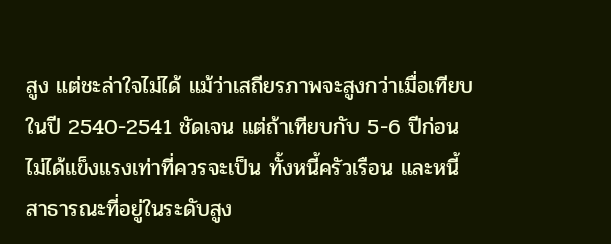สูง แต่ชะล่าใจไม่ได้ แม้ว่าเสถียรภาพจะสูงกว่าเมื่อเทียบในปี 2540-2541 ชัดเจน แต่ถ้าเทียบกับ 5-6 ปีก่อนไม่ได้แข็งแรงเท่าที่ควรจะเป็น ทั้งหนี้ครัวเรือน และหนี้สาธารณะที่อยู่ในระดับสูง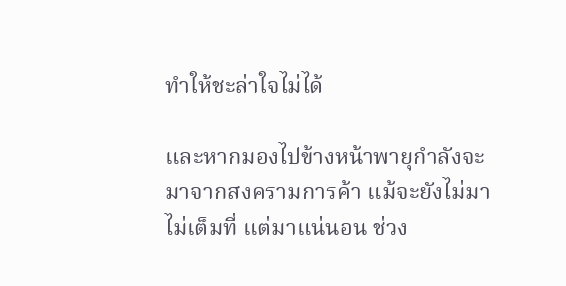ทำให้ชะล่าใจไม่ได้

และหากมองไปข้างหน้าพายุกำลังจะมาจากสงครามการค้า แม้จะยังไม่มาไม่เต็มที่ แต่มาแน่นอน ช่วง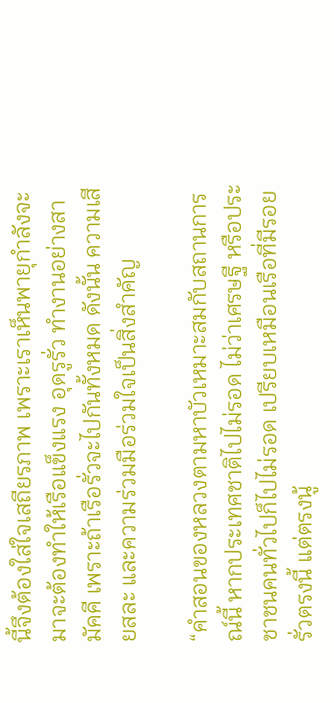นี้จึงต้องใส่ใจเสถียรภาพ เพราะเราเห็นพายุกำลังจะมาจะต้องทำให้เรือแข็งแรง อุดรูรั่ว ทำงานอย่างสามัคคี เพราะถ้าเรือรั่วจะไปกันทั้งหมด ดังนั้น ความเสียสละ และความร่วมมือร่วมใจเป็นสิ่งสำคัญ

“คำสอนของหลวงตามหาบัวเหมาะสมกับสถานการณ์นี้ หากประเทศชาติไปไม่รอด ไม่ว่าเศรษฐี หรือประชาชนคนทั่วไปก็ไปไม่รอด เปรียบเหมือนเรือที่มีรอยรั่วตรงนี้ แต่ตรงนู้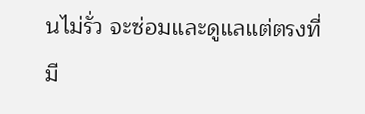นไม่รั่ว จะซ่อมและดูแลแต่ตรงที่มี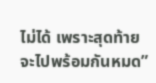ไม่ได้ เพราะสุดท้ายจะไปพร้อมกันหมด”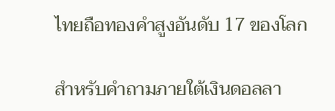ไทยถือทองคำสูงอันดับ 17 ของโลก

สำหรับคำถามภายใต้เงินดอลลา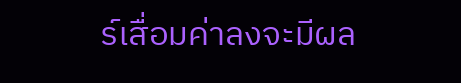ร์เสื่อมค่าลงจะมีผล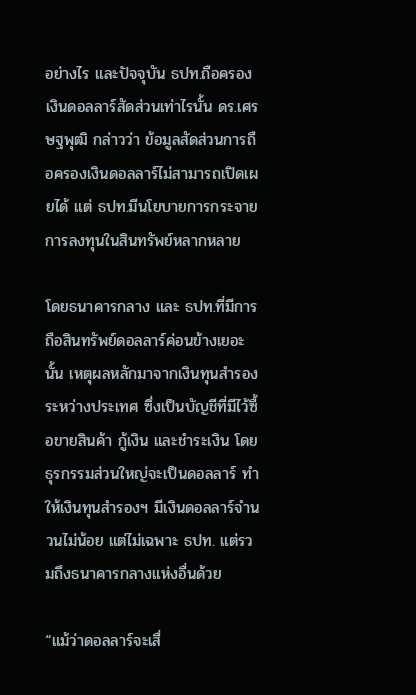อย่างไร และปัจจุบัน ธปท.ถือครองเงินดอลลาร์สัดส่วนเท่าไรนั้น ดร.เศรษฐพุฒิ กล่าวว่า ข้อมูลสัดส่วนการถือครองเงินดอลลาร์ไม่สามารถเปิดเผยได้ แต่ ธปท.มีนโยบายการกระจายการลงทุนในสินทรัพย์หลากหลาย

โดยธนาคารกลาง และ ธปท.ที่มีการถือสินทรัพย์ดอลลาร์ค่อนข้างเยอะนั้น เหตุผลหลักมาจากเงินทุนสำรองระหว่างประเทศ ซึ่งเป็นบัญชีที่มีไว้ซื้อขายสินค้า กู้เงิน และชำระเงิน โดยธุรกรรมส่วนใหญ่จะเป็นดอลลาร์ ทำให้เงินทุนสำรองฯ มีเงินดอลลาร์จำนวนไม่น้อย แต่ไม่เฉพาะ ธปท. แต่รวมถึงธนาคารกลางแห่งอื่นด้วย

“แม้ว่าดอลลาร์จะเสื่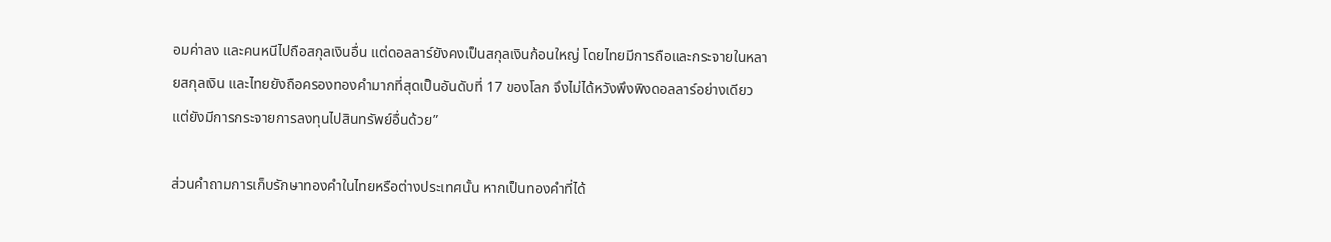อมค่าลง และคนหนีไปถือสกุลเงินอื่น แต่ดอลลาร์ยังคงเป็นสกุลเงินก้อนใหญ่ โดยไทยมีการถือและกระจายในหลายสกุลเงิน และไทยยังถือครองทองคำมากที่สุดเป็นอันดับที่ 17 ของโลก จึงไม่ได้หวังพึงพิงดอลลาร์อย่างเดียว แต่ยังมีการกระจายการลงทุนไปสินทรัพย์อื่นด้วย”

ส่วนคำถามการเก็บรักษาทองคำในไทยหรือต่างประเทศนั้น หากเป็นทองคำที่ได้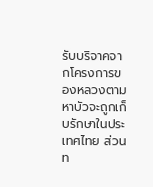รับบริจาคจากโครงการของหลวงตามหาบัวจะถูกเก็บรักษาในประเทศไทย ส่วนท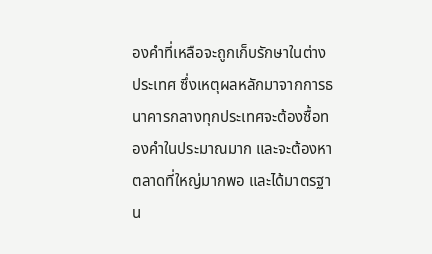องคำที่เหลือจะถูกเก็บรักษาในต่างประเทศ ซึ่งเหตุผลหลักมาจากการธนาคารกลางทุกประเทศจะต้องซื้อทองคำในประมาณมาก และจะต้องหาตลาดที่ใหญ่มากพอ และได้มาตรฐาน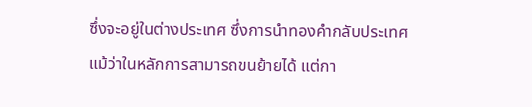ซึ่งจะอยู่ในต่างประเทศ ซึ่งการนำทองคำกลับประเทศ แม้ว่าในหลักการสามารถขนย้ายได้ แต่กา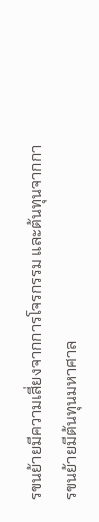รขนย้ายมีความเสี่ยงจากการโจรกรรม และต้นทุนจากการขนย้ายมีต้นทุนมหาศาล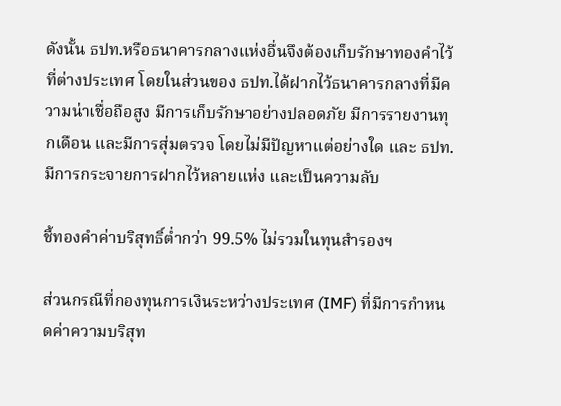ดังนั้น ธปท.หรือธนาคารกลางแห่งอื่นจึงต้องเก็บรักษาทองคำไว้ที่ต่างประเทศ โดยในส่วนของ ธปท.ได้ฝากไว้ธนาคารกลางที่มีความน่าเชื่อถือสูง มีการเก็บรักษาอย่างปลอดภัย มีการรายงานทุกเดือน และมีการสุ่มตรวจ โดยไม่มีปัญหาแต่อย่างใด และ ธปท.มีการกระจายการฝากไว้หลายแห่ง และเป็นความลับ

ชี้ทองคำค่าบริสุทธิ์ต่ำกว่า 99.5% ไม่รวมในทุนสำรองฯ

ส่วนกรณีที่กองทุนการเงินระหว่างประเทศ (IMF) ที่มีการกำหนดค่าความบริสุท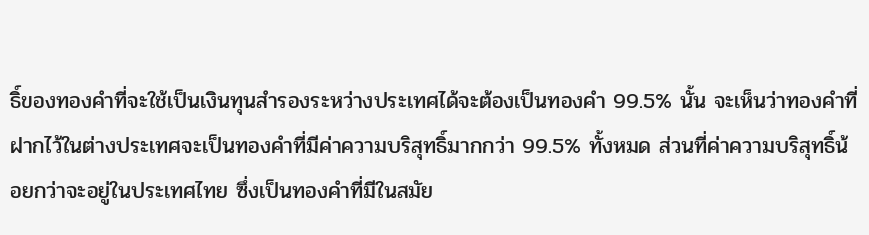ธิ์ของทองคำที่จะใช้เป็นเงินทุนสำรองระหว่างประเทศได้จะต้องเป็นทองคำ 99.5% นั้น จะเห็นว่าทองคำที่ฝากไว้ในต่างประเทศจะเป็นทองคำที่มีค่าความบริสุทธิ์มากกว่า 99.5% ทั้งหมด ส่วนที่ค่าความบริสุทธิ์น้อยกว่าจะอยู่ในประเทศไทย ซึ่งเป็นทองคำที่มีในสมัย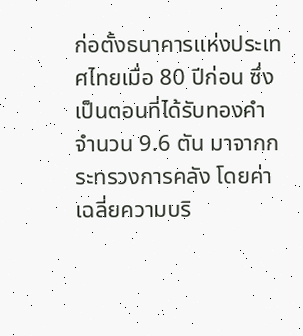ก่อตั้งธนาคารแห่งประเทศไทยเมื่อ 80 ปีก่อน ซึ่งเป็นตอนที่ได้รับทองคำจำนวน 9.6 ตัน มาจากกระทรวงการคลัง โดยค่าเฉลี่ยความบริ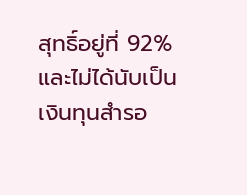สุทธิ์อยู่ที่ 92% และไม่ได้นับเป็นเงินทุนสำรอ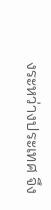งระหว่างประเทศ จึง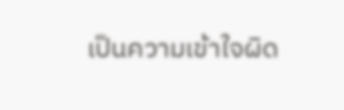เป็นความเข้าใจผิด